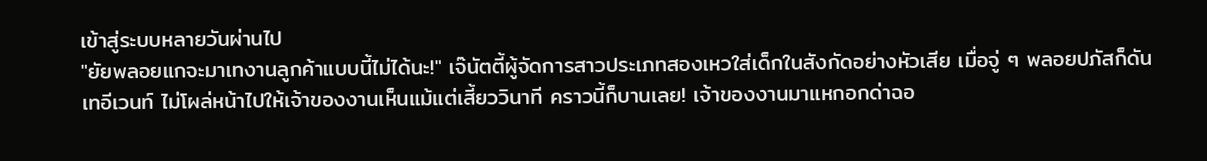เข้าสู่ระบบหลายวันผ่านไป
"ยัยพลอยแกจะมาเทงานลูกค้าแบบนี้ไม่ได้นะ!" เจ๊นัตตี้ผู้จัดการสาวประเภทสองเหวใส่เด็กในสังกัดอย่างหัวเสีย เมื่อจู่ ๆ พลอยปภัสก็ดันเทอีเวนท์ ไม่โผล่หน้าไปให้เจ้าของงานเห็นแม้แต่เสี้ยววินาที คราวนี้ก็บานเลย! เจ้าของงานมาแหกอกด่าฉอ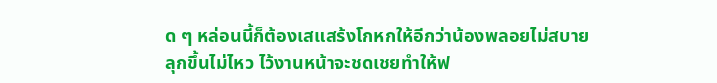ด ๆ หล่อนนี้ก็ต้องเสแสร้งโกหกให้อีกว่าน้องพลอยไม่สบาย ลุกขึ้นไม่ไหว ไว้งานหน้าจะชดเชยทำให้ฟ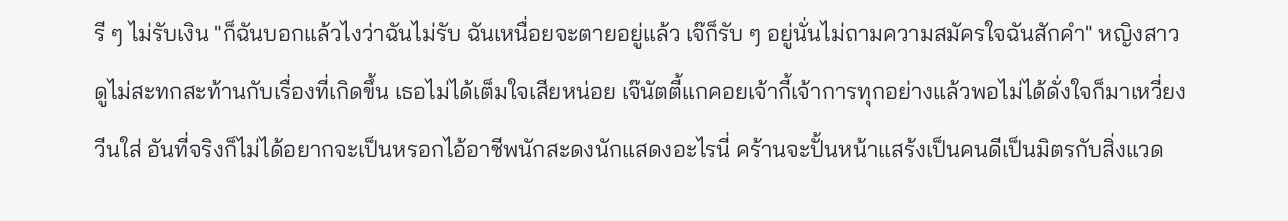รี ๆ ไม่รับเงิน "ก็ฉันบอกแล้วไงว่าฉันไม่รับ ฉันเหนื่อยจะตายอยู่แล้ว เจ๊ก็รับ ๆ อยู่นั่นไม่ถามความสมัครใจฉันสักคำ" หญิงสาวดูไม่สะทกสะท้านกับเรื่องที่เกิดขึ้น เธอไม่ได้เต็มใจเสียหน่อย เจ๊นัตตี้แกคอยเจ้ากี้เจ้าการทุกอย่างแล้วพอไม่ได้ดั่งใจก็มาเหวี่ยงวีนใส่ อันที่จริงก็ไม่ได้อยากจะเป็นหรอกไอ้อาชีพนักสะดงนักแสดงอะไรนี่ คร้านจะปั้นหน้าแสร้งเป็นคนดีเป็นมิตรกับสิ่งแวด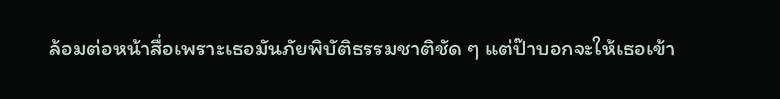ล้อมต่อหน้าสื่อเพราะเธอมันภัยพิบัติธรรมชาติชัด ๆ แต่ป๊าบอกจะให้เธอเข้า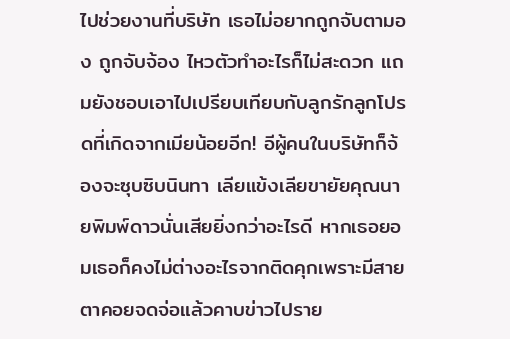ไปช่วยงานที่บริษัท เธอไม่อยากถูกจับตามอง ถูกจับจ้อง ไหวตัวทำอะไรก็ไม่สะดวก แถมยังชอบเอาไปเปรียบเทียบกับลูกรักลูกโปรดที่เกิดจากเมียน้อยอีก! อีผู้คนในบริษัทก็จ้องจะซุบซิบนินทา เลียแข้งเลียขายัยคุณนายพิมพ์ดาวนั่นเสียยิ่งกว่าอะไรดี หากเธอยอมเธอก็คงไม่ต่างอะไรจากติดคุกเพราะมีสายตาคอยจดจ่อแล้วคาบข่าวไปราย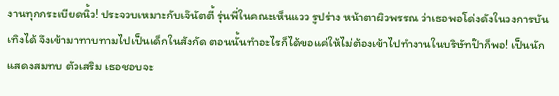งานทุกกระเบียดนิ้ว! ประจวบเหมาะกับเจ๊นัตตี้ รุ่นพี่ในคณะเห็นแวว รูปร่าง หน้าตาผิวพรรณ ว่าเธอพอโด่งดังในวงการบันเทิงได้ จึงเข้ามาทาบทามไปเป็นเด็กในสังกัด ตอนนั้นทำอะไรก็ได้ขอแค่ให้ไม่ต้องเข้าไปทำงานในบริษัทป๊าก็พอ! เป็นนักแสดงสมทบ ตัวเสริม เธอชอบจะ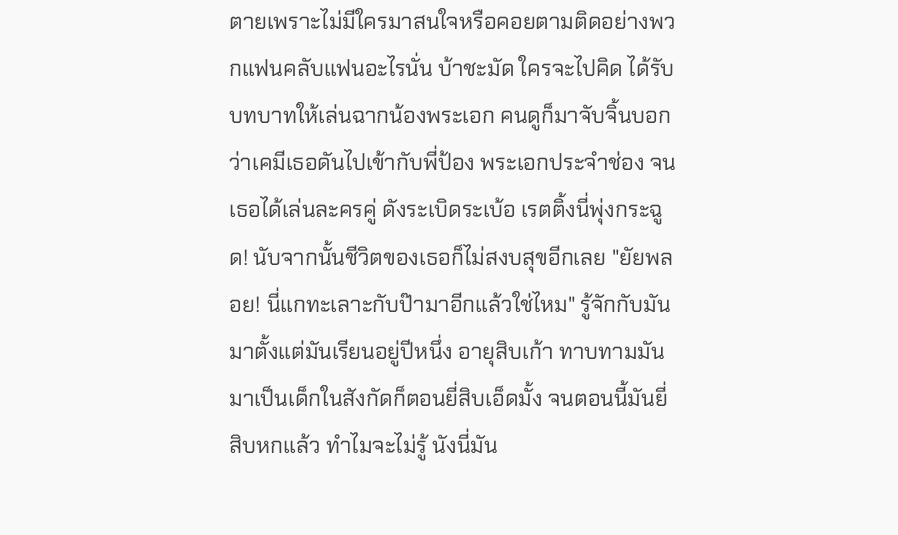ตายเพราะไม่มีใครมาสนใจหรือคอยตามติดอย่างพวกแฟนคลับแฟนอะไรนั่น บ้าชะมัด ใครจะไปคิด ได้รับบทบาทให้เล่นฉากน้องพระเอก คนดูก็มาจับจิ้นบอกว่าเคมีเธอดันไปเข้ากับพี่ป้อง พระเอกประจำช่อง จนเธอได้เล่นละครคู่ ดังระเบิดระเบ้อ เรตติ้งนี่พุ่งกระฉูด! นับจากนั้นชีวิตของเธอก็ไม่สงบสุขอีกเลย "ยัยพลอย! นี่แกทะเลาะกับป๊ามาอีกแล้วใช่ไหม" รู้จักกับมันมาตั้งแต่มันเรียนอยู่ปีหนึ่ง อายุสิบเก้า ทาบทามมันมาเป็นเด็กในสังกัดก็ตอนยี่สิบเอ็ดมั้ง จนตอนนี้มันยี่สิบหกแล้ว ทำไมจะไม่รู้ นังนี่มัน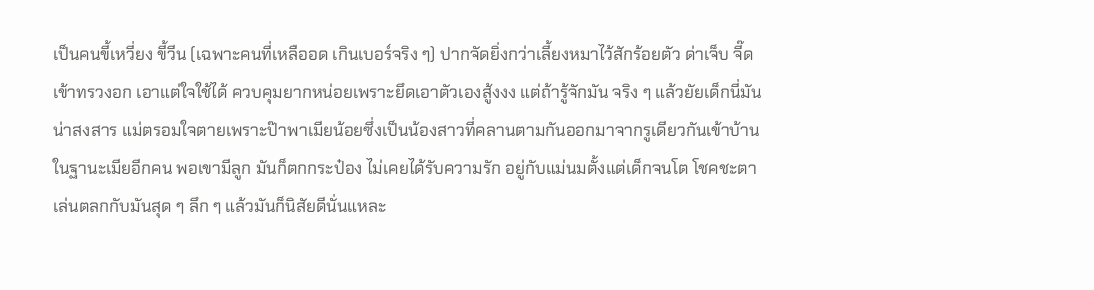เป็นคนขี้เหวี่ยง ขี้วีน (เฉพาะคนที่เหลืออด เกินเบอร์จริง ๆ) ปากจัดยิ่งกว่าเลี้ยงหมาไว้สักร้อยตัว ด่าเจ็บ จี๊ดเข้าทรวงอก เอาแต่ใจใช้ได้ ควบคุมยากหน่อยเพราะยึดเอาตัวเองสู้งงง แต่ถ้ารู้จักมัน จริง ๆ แล้วยัยเด็กนี่มันน่าสงสาร แม่ตรอมใจตายเพราะป๊าพาเมียน้อยซึ่งเป็นน้องสาวที่คลานตามกันออกมาจากรูเดียวกันเข้าบ้านในฐานะเมียอีกคน พอเขามีลูก มันก็ตกกระป๋อง ไม่เคยได้รับความรัก อยู่กับแม่นมตั้งแต่เด็กจนโต โชคชะตาเล่นตลกกับมันสุด ๆ ลึก ๆ แล้วมันก็นิสัยดีนั่นแหละ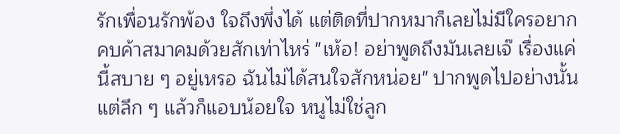รักเพื่อนรักพ้อง ใจถึงพึ่งได้ แต่ติดที่ปากหมาก็เลยไม่มีใครอยากคบค้าสมาคมด้วยสักเท่าไหร่ "เห้อ! อย่าพูดถึงมันเลยเจ๊ เรื่องแค่นี้สบาย ๆ อยู่เหรอ ฉันไม่ได้สนใจสักหน่อย" ปากพูดไปอย่างนั้น แต่ลึก ๆ แล้วก็แอบน้อยใจ หนูไม่ใช่ลูก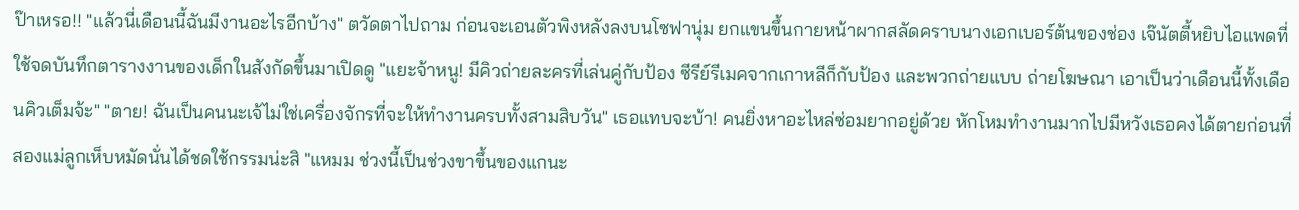ป๊าเหรอ!! "แล้วนี่เดือนนี้ฉันมีงานอะไรอีกบ้าง" ตวัดตาไปถาม ก่อนจะเอนตัวพิงหลังลงบนโซฟานุ่ม ยกแขนขึ้นกายหน้าผากสลัดคราบนางเอกเบอร์ต้นของช่อง เจ๊นัตตี้หยิบไอแพดที่ใช้จดบันทึกตารางงานของเด็กในสังกัดขึ้นมาเปิดดู "แยะจ้าหนู! มีคิวถ่ายละครที่เล่นคู่กับป้อง ซีรีย์รีเมคจากเกาหลีก็กับป้อง และพวกถ่ายแบบ ถ่ายโฆษณา เอาเป็นว่าเดือนนี้ทั้งเดือนคิวเต็มจ้ะ" "ตาย! ฉันเป็นคนนะเจ้ไม่ใช่เครื่องจักรที่จะให้ทำงานครบทั้งสามสิบวัน" เธอแทบจะบ้า! คนยิ่งหาอะไหล่ซ่อมยากอยู่ด้วย หักโหมทำงานมากไปมีหวังเธอคงได้ตายก่อนที่สองแม่ลูกเห็บหมัดนั่นได้ชดใช้กรรมน่ะสิ "แหมม ช่วงนี้เป็นช่วงขาขึ้นของแกนะ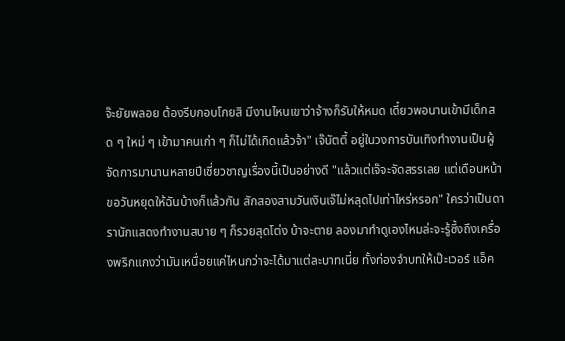จ๊ะยัยพลอย ต้องรีบกอบโกยสิ มีงานไหนเขาว่าจ้างก็รับให้หมด เดี๋ยวพอนานเข้ามีเด็กสด ๆ ใหม่ ๆ เข้ามาคนเก่า ๆ ก็ไม่ได้เกิดแล้วจ้า" เจ๊นัตตี้ อยู่ในวงการบันเทิงทำงานเป็นผู้จัดการมานานหลายปีเชี่ยวชาญเรื่องนี้เป็นอย่างดี "แล้วแต่เจ๊จะจัดสรรเลย แต่เดือนหน้าขอวันหยุดให้ฉันบ้างก็แล้วกัน สักสองสามวันเงินเจ๊ไม่หลุดไปเท่าไหร่หรอก" ใครว่าเป็นดารานักแสดงทำงานสบาย ๆ ก็รวยสุดโต่ง บ้าจะตาย ลองมาทำดูเองไหมล่ะจะรู้ซึ้งถึงเครื่องพริกแกงว่ามันเหนื่อยแค่ไหนกว่าจะได้มาแต่ละบาทเนี่ย ทั้งท่องจำบทให้เป๊ะเวอร์ แอ็ค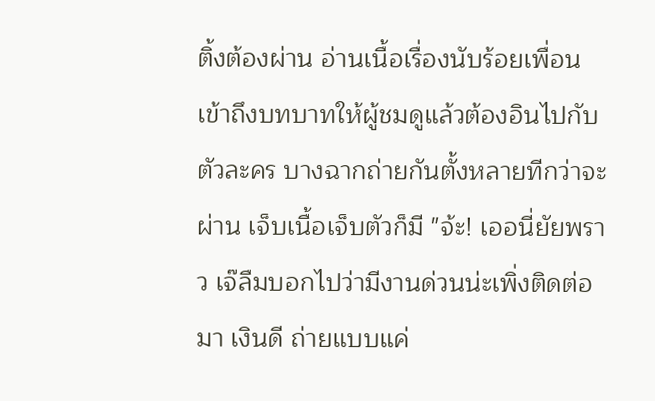ติ้งต้องผ่าน อ่านเนื้อเรื่องนับร้อยเพื่อนเข้าถึงบทบาทให้ผู้ชมดูแล้วต้องอินไปกับตัวละคร บางฉากถ่ายกันตั้งหลายทีกว่าจะผ่าน เจ็บเนื้อเจ็บตัวก็มี "จ้ะ! เออนี่ยัยพราว เจ๊ลืมบอกไปว่ามีงานด่วนน่ะเพิ่งติดต่อมา เงินดี ถ่ายแบบแค่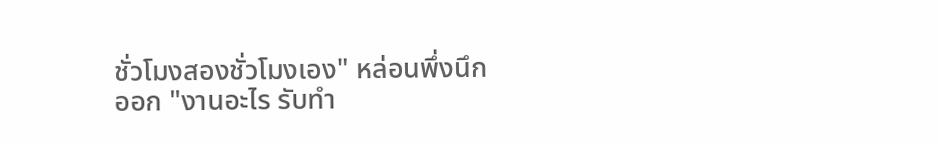ชั่วโมงสองชั่วโมงเอง" หล่อนพึ่งนึกออก "งานอะไร รับทำ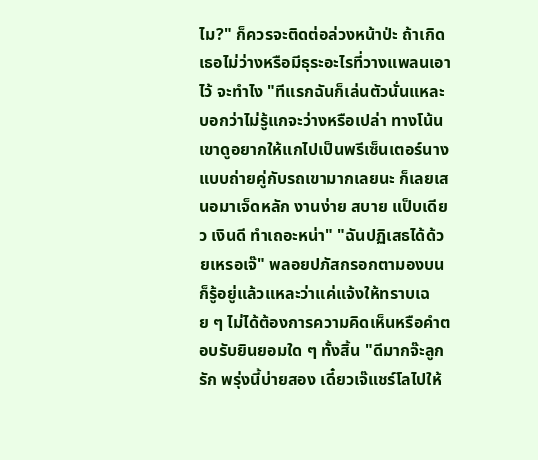ไม?" ก็ควรจะติดต่อล่วงหน้าป่ะ ถ้าเกิดเธอไม่ว่างหรือมีธุระอะไรที่วางแพลนเอาไว้ จะทำไง "ทีแรกฉันก็เล่นตัวนั่นแหละบอกว่าไม่รู้แกจะว่างหรือเปล่า ทางโน้นเขาดูอยากให้แกไปเป็นพรีเซ็นเตอร์นางแบบถ่ายคู่กับรถเขามากเลยนะ ก็เลยเสนอมาเจ็ดหลัก งานง่าย สบาย แป็บเดียว เงินดี ทำเถอะหน่า" "ฉันปฏิเสธได้ด้วยเหรอเจ๊" พลอยปภัสกรอกตามองบน ก็รู้อยู่แล้วแหละว่าแค่แจ้งให้ทราบเฉย ๆ ไม่ได้ต้องการความคิดเห็นหรือคำตอบรับยินยอมใด ๆ ทั้งสิ้น "ดีมากจ๊ะลูกรัก พรุ่งนี้บ่ายสอง เดี๋ยวเจ๊แชร์โลไปให้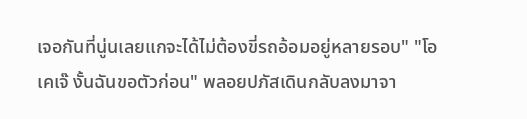เจอกันที่นู่นเลยแกจะได้ไม่ต้องขี่รถอ้อมอยู่หลายรอบ" "โอเคเจ๊ งั้นฉันขอตัวก่อน" พลอยปภัสเดินกลับลงมาจา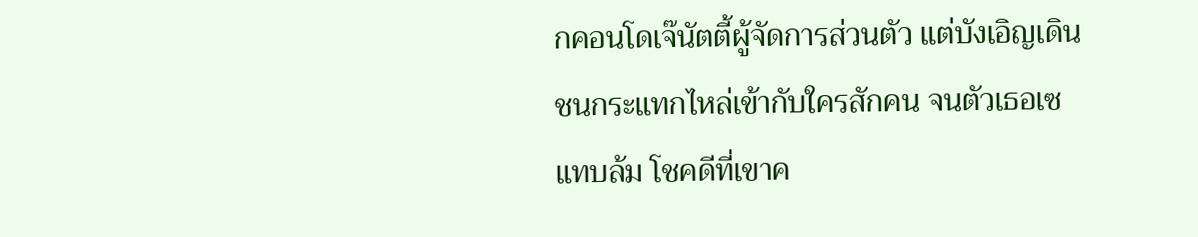กคอนโดเจ๊นัตตี้ผู้จัดการส่วนตัว แต่บังเอิญเดินชนกระแทกไหล่เข้ากับใครสักคน จนตัวเธอเซแทบล้ม โชคดีที่เขาค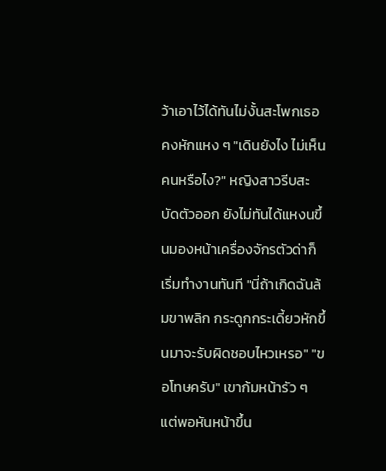ว้าเอาไว้ได้ทันไม่งั้นสะโพกเธอคงหักแหง ๆ "เดินยังไง ไม่เห็นคนหรือไง?" หญิงสาวรีบสะบัดตัวออก ยังไม่ทันได้แหงนขึ้นมองหน้าเครื่องจักรตัวด่าก็เริ่มทำงานทันที "นี่ถ้าเกิดฉันล้มขาพลิก กระดูกกระเดี้ยวหักขึ้นมาจะรับผิดชอบไหวเหรอ" "ขอโทษครับ" เขาก้มหน้ารัว ๆ แต่พอหันหน้าขึ้น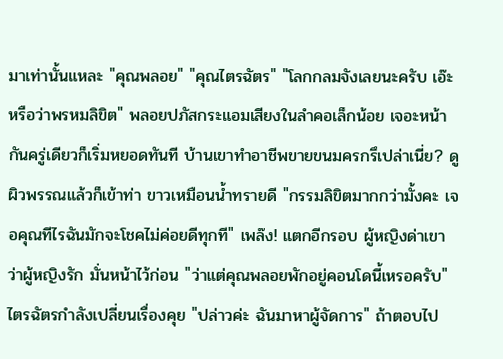มาเท่านั้นแหละ "คุณพลอย" "คุณไตรฉัตร" "โลกกลมจังเลยนะครับ เอ๊ะ หรือว่าพรหมลิขิต" พลอยปภัสกระแอมเสียงในลำคอเล็กน้อย เจอะหน้ากันครู่เดียวก็เริ่มหยอดทันที บ้านเขาทำอาชีพขายขนมครกรึเปล่าเนี่ย? ดูผิวพรรณแล้วก็เข้าท่า ขาวเหมือนน้ำทรายดี "กรรมลิขิตมากกว่ามั้งคะ เจอคุณทีไรฉันมักจะโชคไม่ค่อยดีทุกที" เพล๊ง! แตกอีกรอบ ผู้หญิงด่าเขาว่าผู้หญิงรัก มั่นหน้าไว้ก่อน "ว่าแต่คุณพลอยพักอยู่คอนโดนี้เหรอครับ" ไตรฉัตรกำลังเปลี่ยนเรื่องคุย "ปล่าวค่ะ ฉันมาหาผู้จัดการ" ถ้าตอบไป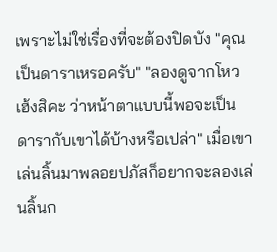เพราะไม่ใช่เรื่องที่จะต้องปิดบัง "คุณเป็นดาราเหรอครับ" "ลองดูจากโหวเฮ้งสิคะ ว่าหน้าตาแบบนี้พอจะเป็นดารากับเขาได้บ้างหรือเปล่า" เมื่อเขาเล่นลิ้นมาพลอยปภัสก็อยากจะลองเล่นลิ้นก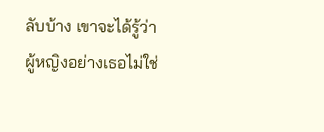ลับบ้าง เขาจะได้รู้ว่าผู้หญิงอย่างเธอไม่ใช่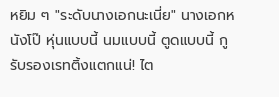หยิม ๆ "ระดับนางเอกนะเนี่ย" นางเอกหนังโป๊ หุ่นแบบนี้ นมแบบนี้ ตูดแบบนี้ กูรับรองเรทติ้งแตกแน่! ไต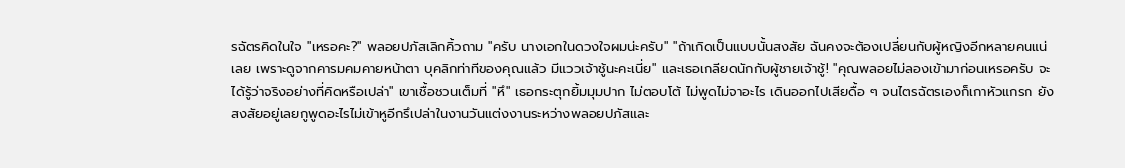รฉัตรคิดในใจ "เหรอคะ?" พลอยปภัสเลิกคิ้วถาม "ครับ นางเอกในดวงใจผมน่ะครับ" "ถ้าเกิดเป็นแบบนั้นสงสัย ฉันคงจะต้องเปลี่ยนกับผู้หญิงอีกหลายคนแน่เลย เพราะดูจากคารมคมคายหน้าตา บุคลิกท่าทีของคุณแล้ว มีแววเจ้าชู้นะคะเนี่ย" และเธอเกลียดนักกับผู้ชายเจ้าชู้! "คุณพลอยไม่ลองเข้ามาก่อนเหรอครับ จะได้รู้ว่าจริงอย่างที่คิดหรือเปล่า" เขาเชื้อชวนเต็มที่ "หึ" เธอกระตุกยิ้มมุมปาก ไม่ตอบโต้ ไม่พูดไม่จาอะไร เดินออกไปเสียดื้อ ๆ จนไตรฉัตรเองก็เกาหัวแกรก ยังสงสัยอยู่เลยกูพูดอะไรไม่เข้าหูอีกรึเปล่าในงานวันแต่งงานระหว่างพลอยปภัสและ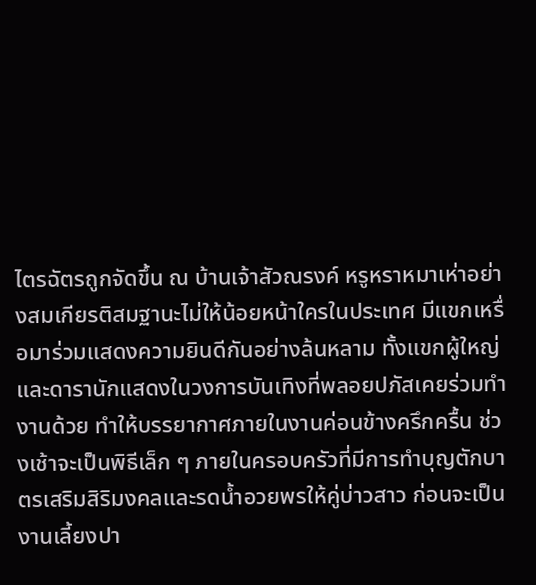ไตรฉัตรถูกจัดขึ้น ณ บ้านเจ้าสัวณรงค์ หรูหราหมาเห่าอย่างสมเกียรติสมฐานะไม่ให้น้อยหน้าใครในประเทศ มีแขกเหรื่อมาร่วมแสดงความยินดีกันอย่างล้นหลาม ทั้งแขกผู้ใหญ่และดารานักแสดงในวงการบันเทิงที่พลอยปภัสเคยร่วมทำงานด้วย ทำให้บรรยากาศภายในงานค่อนข้างครึกครื้น ช่วงเช้าจะเป็นพิธีเล็ก ๆ ภายในครอบครัวที่มีการทำบุญตักบาตรเสริมสิริมงคลและรดน้ำอวยพรให้คู่บ่าวสาว ก่อนจะเป็นงานเลี้ยงปา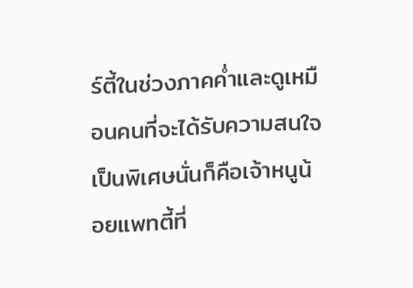ร์ตี้ในช่วงภาคค่ำและดูเหมือนคนที่จะได้รับความสนใจเป็นพิเศษนั่นก็คือเจ้าหนูน้อยแพทตี้ที่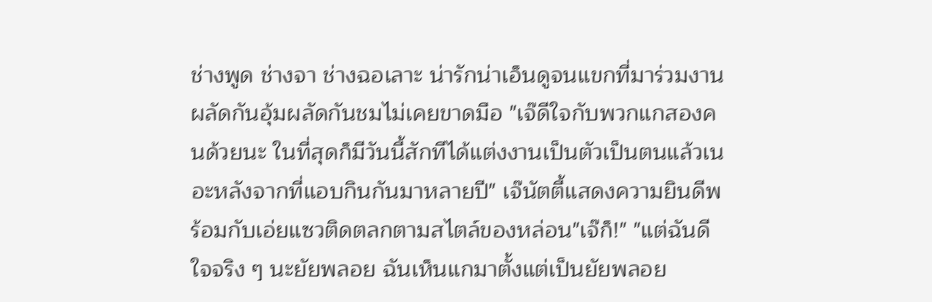ช่างพูด ช่างจา ช่างฉอเลาะ น่ารักน่าเอ็นดูจนแขกที่มาร่วมงานผลัดกันอุ้มผลัดกันชมไม่เคยขาดมือ "เจ๊ดีใจกับพวกแกสองคนด้วยนะ ในที่สุดก็มีวันนี้สักทีได้แต่งงานเป็นตัวเป็นตนแล้วเนอะหลังจากที่แอบกินกันมาหลายปี" เจ๊นัตตี้แสดงความยินดีพร้อมกับเอ่ยแซวติดตลกตามสไตล์ของหล่อน"เจ๊ก็!" "แต่ฉันดีใจจริง ๆ นะยัยพลอย ฉันเห็นแกมาตั้งแต่เป็นยัยพลอย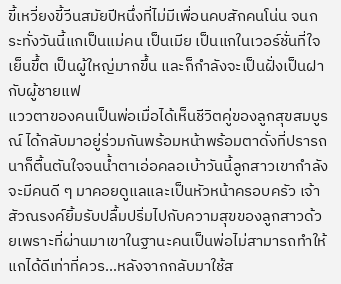ขี้เหวี่ยงขี้วีนสมัยปีหนึ่งที่ไม่มีเพื่อนคบสักคนโน่น จนกระทั่งวันนี้แกเป็นแม่คน เป็นเมีย เป็นแกในเวอร์ชั่นที่ใจเย็นขึ้ต เป็นผู้ใหญ่มากขึ้น และก็กำลังจะเป็นฝั่งเป็นฝากับผู้ชายแฟ
แววตาของคนเป็นพ่อเมื่อได้เห็นชีวิตคู่ของลูกสุขสมบูรณ์ ได้กลับมาอยู่ร่วมกันพร้อมหน้าพร้อมตาดั่งที่ปรารถนาก็ตื้นตันใจจนน้ำตาเอ่อคลอเบ้าวันนี้ลูกสาวเขากำลังจะมีคนดี ๆ มาคอยดูแลและเป็นหัวหน้าครอบครัว เจ้าสัวณรงค์ยิ้มรับปลื้มปริ่มไปกับความสุขของลูกสาวด้วยเพราะที่ผ่านมาเขาในฐานะคนเป็นพ่อไม่สามารถทำให้แกได้ดีเท่าที่ควร...หลังจากกลับมาใช้ส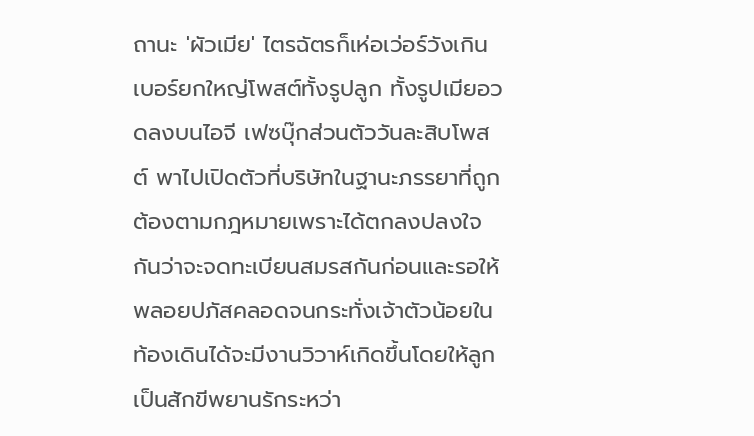ถานะ 'ผัวเมีย' ไตรฉัตรก็เห่อเว่อร์วังเกินเบอร์ยกใหญ่โพสต์ทั้งรูปลูก ทั้งรูปเมียอวดลงบนไอจี เฟซบุ๊กส่วนตัววันละสิบโพสต์ พาไปเปิดตัวที่บริษัทในฐานะภรรยาที่ถูกต้องตามกฎหมายเพราะได้ตกลงปลงใจกันว่าจะจดทะเบียนสมรสกันก่อนและรอให้พลอยปภัสคลอดจนกระทั่งเจ้าตัวน้อยในท้องเดินได้จะมีงานวิวาห์เกิดขึ้นโดยให้ลูกเป็นสักขีพยานรักระหว่า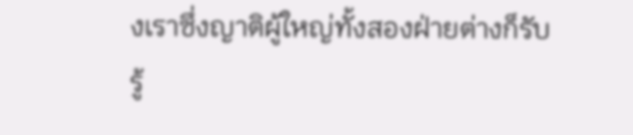งเราซึ่งญาติผู้ใหญ่ทั้งสองฝ่ายต่างก็รับรู้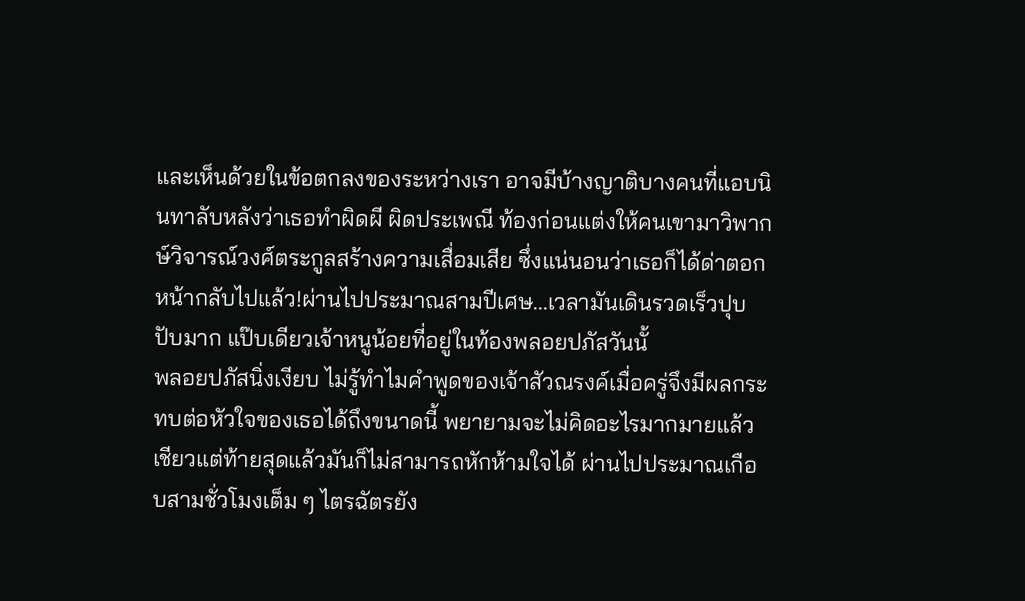และเห็นด้วยในข้อตกลงของระหว่างเรา อาจมีบ้างญาติบางคนที่แอบนินทาลับหลังว่าเธอทำผิดผี ผิดประเพณี ท้องก่อนแต่งให้คนเขามาวิพากษ์วิจารณ์วงศ์ตระกูลสร้างความเสื่อมเสีย ซึ่งแน่นอนว่าเธอก็ได้ด่าตอกหน้ากลับไปแล้ว!ผ่านไปประมาณสามปีเศษ...เวลามันเดินรวดเร็วปุบปับมาก แป๊บเดียวเจ้าหนูน้อยที่อยู่ในท้องพลอยปภัสวันนั้
พลอยปภัสนิ่งเงียบ ไม่รู้ทำไมคำพูดของเจ้าสัวณรงค์เมื่อครู่จึงมีผลกระทบต่อหัวใจของเธอได้ถึงขนาดนี้ พยายามจะไม่คิดอะไรมากมายแล้วเชียวแต่ท้ายสุดแล้วมันก็ไม่สามารถหักห้ามใจได้ ผ่านไปประมาณเกือบสามชั่วโมงเต็ม ๆ ไตรฉัตรยัง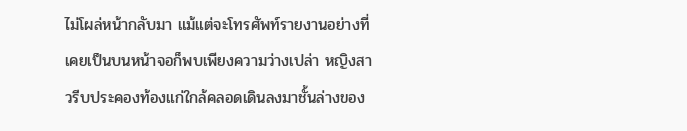ไม่โผล่หน้ากลับมา แม้แต่จะโทรศัพท์รายงานอย่างที่เคยเป็นบนหน้าจอก็พบเพียงความว่างเปล่า หญิงสาวรีบประคองท้องแก่ใกล้คลอดเดินลงมาชั้นล่างของ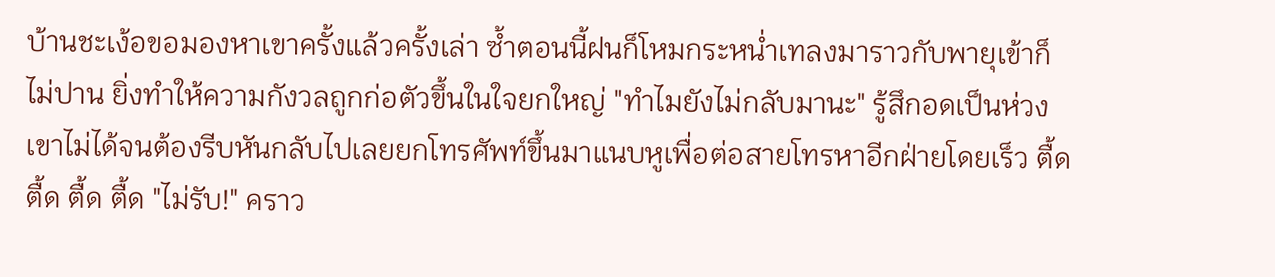บ้านชะเง้อขอมองหาเขาครั้งแล้วครั้งเล่า ซ้ำตอนนี้ฝนก็โหมกระหน่ำเทลงมาราวกับพายุเข้าก็ไม่ปาน ยิ่งทำให้ความกังวลถูกก่อตัวขึ้นในใจยกใหญ่ "ทำไมยังไม่กลับมานะ" รู้สึกอดเป็นห่วงเขาไม่ได้จนต้องรีบหันกลับไปเลยยกโทรศัพท์ขึ้นมาแนบหูเพื่อต่อสายโทรหาอีกฝ่ายโดยเร็ว ตื้ด ตื้ด ตื้ด ตื้ด "ไม่รับ!" คราว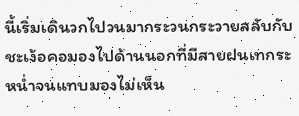นี้เริ่มเดินวกไปวนมากระวนกระวายสลับกับชะเง้อคอมองไปด้านนอกที่มีสายฝนเทกระหน่ำจนแทบมองไม่เห็น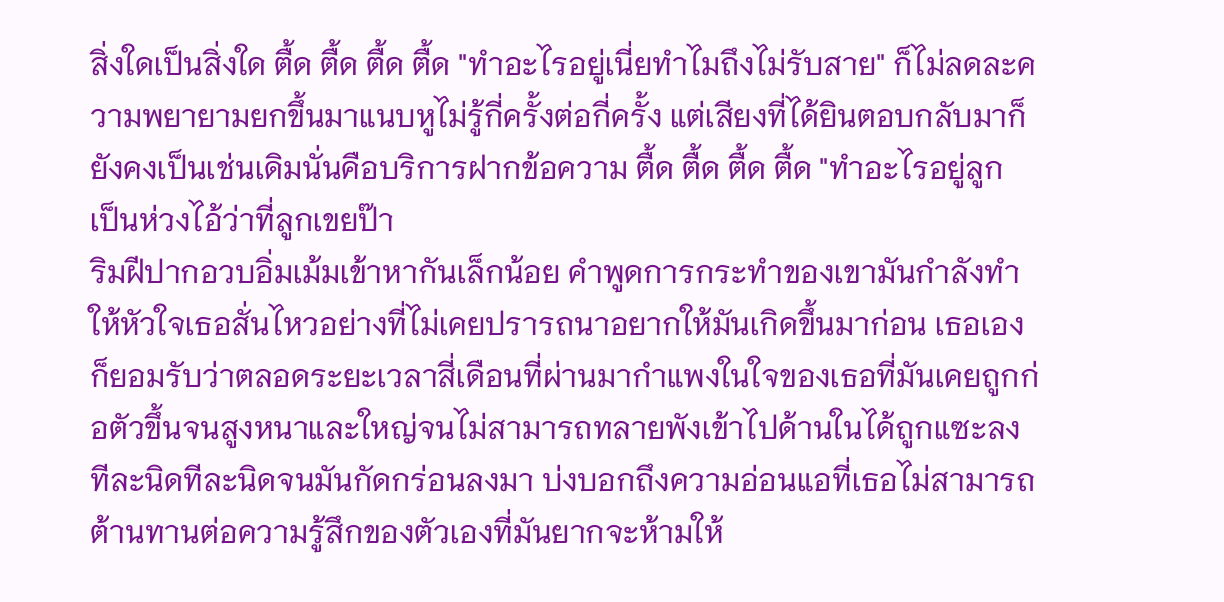สิ่งใดเป็นสิ่งใด ตื้ด ตื้ด ตื้ด ตื้ด "ทำอะไรอยู่เนี่ยทำไมถึงไม่รับสาย" ก็ไม่ลดละความพยายามยกขึ้นมาแนบหูไม่รู้กี่ครั้งต่อกี่ครั้ง แต่เสียงที่ได้ยินตอบกลับมาก็ยังคงเป็นเช่นเดิมนั่นคือบริการฝากข้อความ ตื้ด ตื้ด ตื้ด ตื้ด "ทำอะไรอยู่ลูก เป็นห่วงไอ้ว่าที่ลูกเขยป๊า
ริมฝีปากอวบอิ่มเม้มเข้าหากันเล็กน้อย คำพูดการกระทำของเขามันกำลังทำให้หัวใจเธอสั่นไหวอย่างที่ไม่เคยปรารถนาอยากให้มันเกิดขึ้นมาก่อน เธอเองก็ยอมรับว่าตลอดระยะเวลาสี่เดือนที่ผ่านมากำแพงในใจของเธอที่มันเคยถูกก่อตัวขึ้นจนสูงหนาและใหญ่จนไม่สามารถทลายพังเข้าไปด้านในได้ถูกแซะลงทีละนิดทีละนิดจนมันกัดกร่อนลงมา บ่งบอกถึงความอ่อนแอที่เธอไม่สามารถต้านทานต่อความรู้สึกของตัวเองที่มันยากจะห้ามให้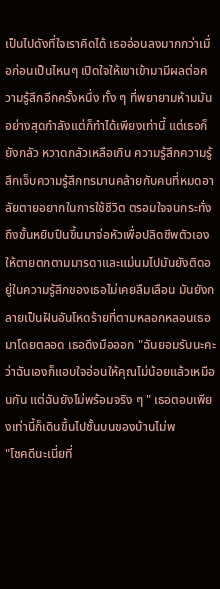เป็นไปดังที่ใจเราคิดได้ เธออ่อนลงมากกว่าเมื่อก่อนเป็นไหนๆ เปิดใจให้เขาเข้ามามีผลต่อความรู้สึกอีกครั้งหนึ่ง ทั้ง ๆ ที่พยายามห้ามมันอย่างสุดกำลังแต่ก็ทำได้เพียงเท่านี้ แต่เธอก็ยังกลัว หวาดกลัวเหลือเกิน ความรู้สึกความรู้สึกเจ็บความรู้สึกทรมานคล้ายกับคนที่หมดอาลัยตายอยากในการใช้ชีวิต ตรอมใจจนกระทั่งถึงขั้นหยิบปืนขึ้นมาจ่อหัวเพื่อปลิดชีพตัวเองให้ตายตกตามมารดาและแม่นมไปมันยังติดอยู่ในความรู้สึกของเธอไม่เคยลืมเลือน มันยังกลายเป็นฝันอันโหดร้ายที่ตามหลอกหลอนเธอมาโดยตลอด เธอดึงมือออก "ฉันยอมรับนะคะว่าฉันเองก็แอบใจอ่อนให้คุณไม่น้อยแล้วเหมือนกัน แต่ฉันยังไม่พร้อมจริง ๆ " เธอตอบเพียงเท่านี้ก็เดินขึ้นไปชั้นบนของบ้านไม่พ
"โชคดีนะเนี่ยที่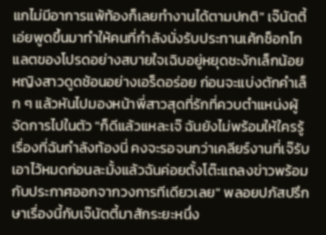แกไม่มีอาการแพ้ท้องก็เลยทำงานได้ตามปกติ" เจ๊นัตตี้เอ่ยพูดขึ้นมาทำให้คนที่กำลังนั่งรับประทานเค้กช็อกโกแลตของโปรดอย่างสบายใจเฉิบอยู่หยุดชะงักเล็กน้อย หญิงสาวดูดช้อนอย่างเอร็ดอร่อย ก่อนจะแบ่งตักคำเล็ก ๆ แล้วหันไปมองหน้าพี่สาวสุดที่รักที่ควบตำแหน่งผู้จัดการไปในตัว "ก็ดีแล้วแหละเจ๊ ฉันยังไม่พร้อมให้ใครรู้เรื่องที่ฉันกำลังท้องนี่ คงจะรอจนกว่าเคลียร์งานที่เจ๊รับเอาไว้หมดก่อนละมั้งแล้วฉันค่อยตั้งโต๊ะแถลงข่าวพร้อมกับประกาศออกจากวงการทีเดียวเลย" พลอยปภัสปรึกษาเรื่องนี้กับเจ๊นัตตี้มาสักระยะหนึ่ง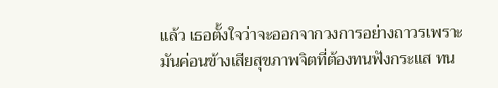แล้ว เธอตั้งใจว่าจะออกจากวงการอย่างถาวรเพราะมันค่อนข้างเสียสุขภาพจิตที่ต้องทนฟังกระแส ทน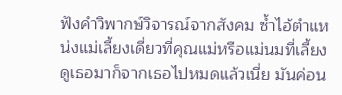ฟังคำวิพากษ์วิจารณ์จากสังคม ซ้ำไอ้ตำแหน่งแม่เลี้ยงเดี่ยวที่คุณแม่หรือแม่นมที่เลี้ยงดูเธอมาก็จากเธอไปหมดแล้วเนี่ย มันค่อน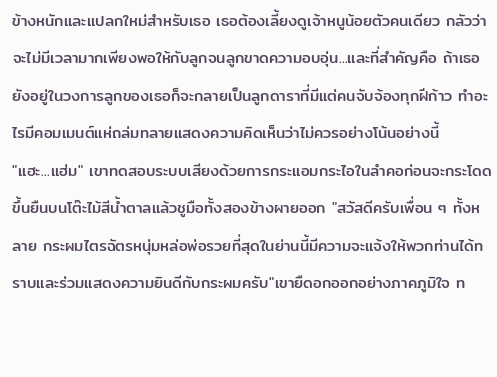ข้างหนักและแปลกใหม่สำหรับเธอ เธอต้องเลี้ยงดูเจ้าหนูน้อยตัวคนเดียว กลัวว่าจะไม่มีเวลามากเพียงพอให้กับลูกจนลูกขาดความอบอุ่น...และที่สำคัญคือ ถ้าเธอยังอยู่ในวงการลูกของเธอก็จะกลายเป็นลูกดาราที่มีแต่คนจับจ้องทุกฝีก้าว ทำอะไรมีคอมเมนต์แห่ถล่มทลายแสดงความคิดเห็นว่าไม่ควรอย่างโน้นอย่างนี้
"แฮะ...แฮ่ม" เขาทดสอบระบบเสียงด้วยการกระแอมกระไอในลำคอก่อนจะกระโดดขึ้นยืนบนโต๊ะไม้สีน้ำตาลแล้วชูมือทั้งสองข้างผายออก "สวัสดีครับเพื่อน ๆ ทั้งหลาย กระผมไตรฉัตรหนุ่มหล่อพ่อรวยที่สุดในย่านนี้มีความจะแจ้งให้พวกท่านได้ทราบและร่วมแสดงความยินดีกับกระผมครับ"เขายืดอกออกอย่างภาคภูมิใจ ท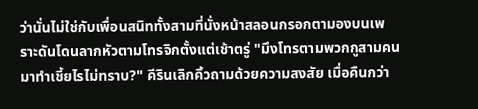ว่านั่นไม่ใช่กับเพื่อนสนิททั้งสามที่นั่งหน้าสลอนกรอกตามองบนเพราะดันโดนลากหัวตามโทรจิกตั้งแต่เช้าตรู่ "มึงโทรตามพวกกูสามคนมาทำเชี้ยไรไม่ทราบ?" คีรินเลิกคิ้วถามด้วยความสงสัย เมื่อคืนกว่า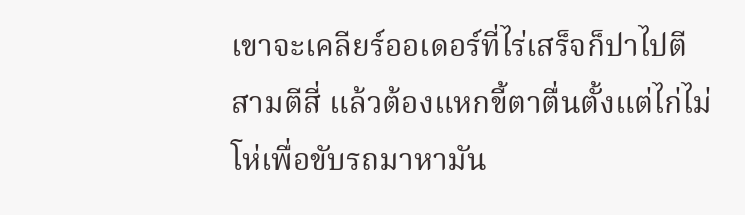เขาจะเคลียร์ออเดอร์ที่ไร่เสร็จก็ปาไปตีสามตีสี่ แล้วต้องแหกขี้ตาตื่นตั้งแต่ไก่ไม่โห่เพื่อขับรถมาหามัน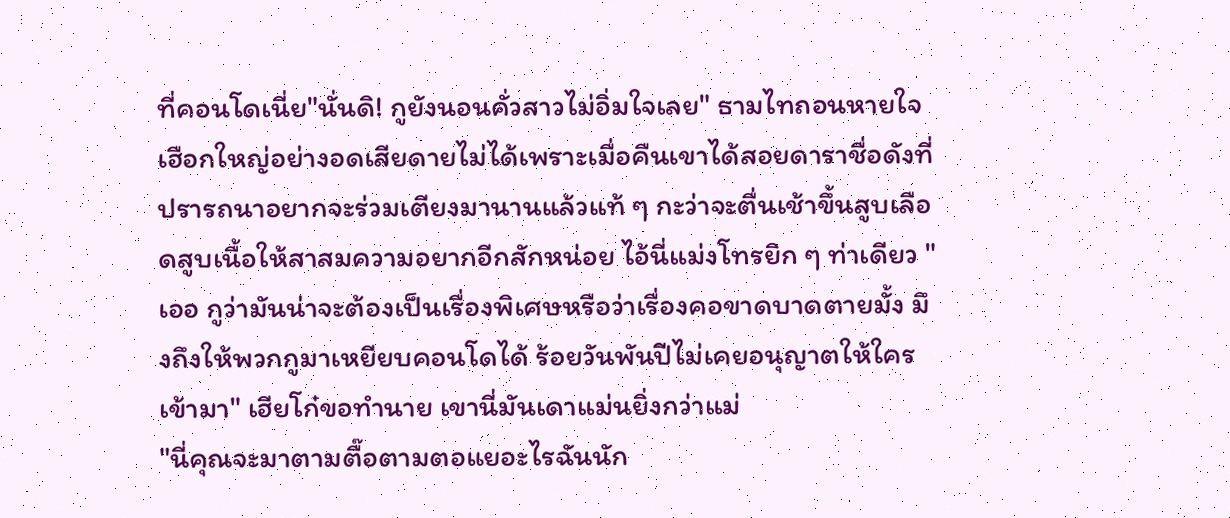ที่คอนโดเนี่ย"นั่นดิ! กูยังนอนคั่วสาวไม่อิ่มใจเลย" ธามไทถอนหายใจเฮือกใหญ่อย่างอดเสียดายไม่ได้เพราะเมื่อคืนเขาได้สอยดาราชื่อดังที่ปรารถนาอยากจะร่วมเตียงมานานแล้วแท้ ๆ กะว่าจะตื่นเช้าขึ้นสูบเลือดสูบเนื้อให้สาสมความอยากอีกสักหน่อย ไอ้นี่แม่งโทรยิก ๆ ท่าเดียว "เออ กูว่ามันน่าจะต้องเป็นเรื่องพิเศษหรือว่าเรื่องคอขาดบาดตายมั้ง มึงถึงให้พวกกูมาเหยียบคอนโดได้ ร้อยวันพันปีไม่เคยอนุญาตให้ใครเข้ามา" เฮียโก๋ขอทำนาย เขานี่มันเดาแม่นยิ่งกว่าแม่
"นี่คุณจะมาตามตื๊อตามตอแยอะไรฉันนัก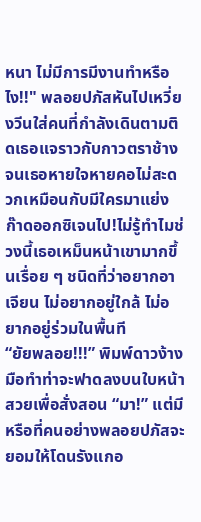หนา ไม่มีการมีงานทำหรือไง!!" พลอยปภัสหันไปเหวี่ยงวีนใส่คนที่กำลังเดินตามติดเธอแจราวกับกาวตราช้างจนเธอหายใจหายคอไม่สะดวกเหมือนกับมีใครมาแย่งก๊าดออกซิเจนไป!ไม่รู้ทำไมช่วงนี้เธอเหม็นหน้าเขามากขึ้นเรื่อย ๆ ชนิดที่ว่าอยากอาเจียน ไม่อยากอยู่ใกล้ ไม่อยากอยู่ร่วมในพื้นที
“ยัยพลอย!!!” พิมพ์ดาวง้างมือทำท่าจะฟาดลงบนใบหน้าสวยเพื่อสั่งสอน “มา!” แต่มีหรือที่คนอย่างพลอยปภัสจะยอมให้โดนรังแกอ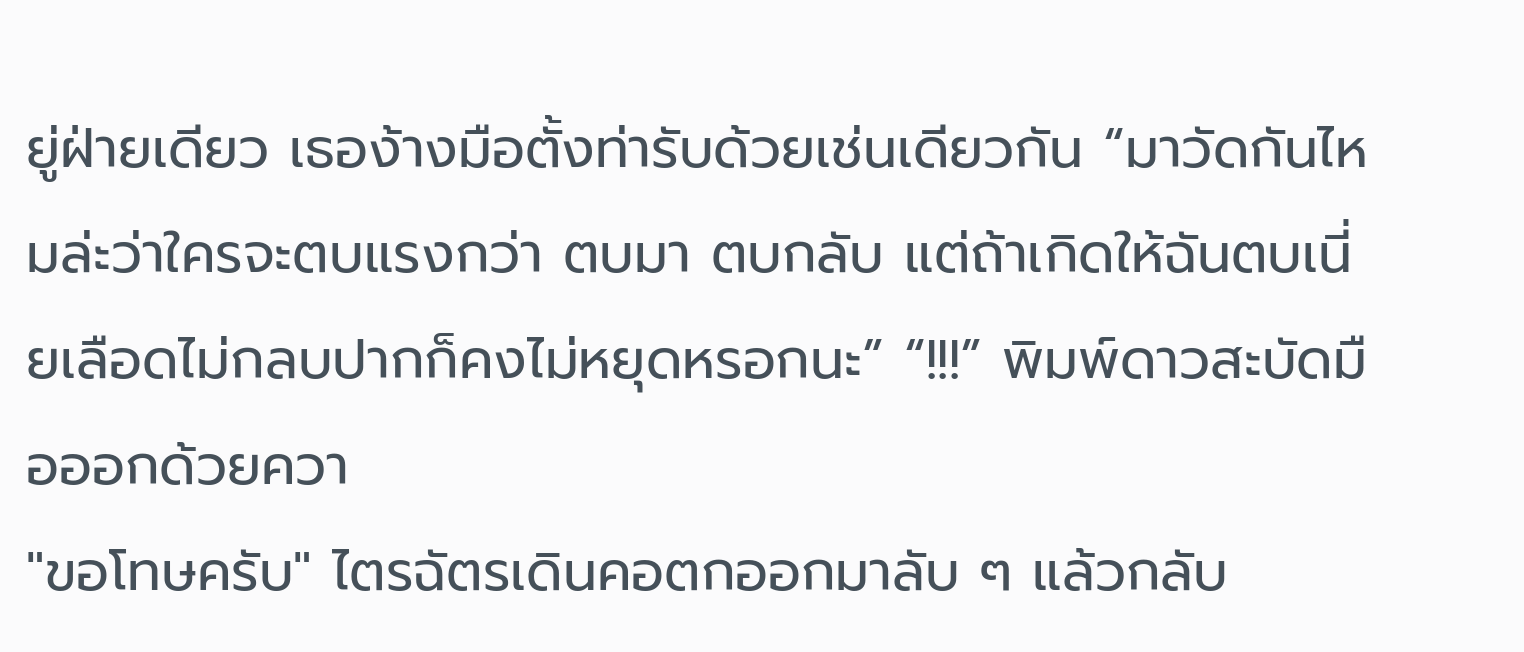ยู่ฝ่ายเดียว เธอง้างมือตั้งท่ารับด้วยเช่นเดียวกัน “มาวัดกันไหมล่ะว่าใครจะตบแรงกว่า ตบมา ตบกลับ แต่ถ้าเกิดให้ฉันตบเนี่ยเลือดไม่กลบปากก็คงไม่หยุดหรอกนะ” “!!!” พิมพ์ดาวสะบัดมือออกด้วยควา
"ขอโทษครับ" ไตรฉัตรเดินคอตกออกมาลับ ๆ แล้วกลับ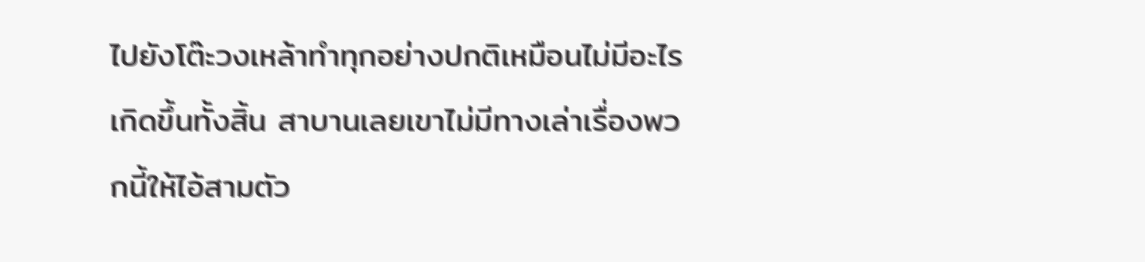ไปยังโต๊ะวงเหล้าทำทุกอย่างปกติเหมือนไม่มีอะไรเกิดขึ้นทั้งสิ้น สาบานเลยเขาไม่มีทางเล่าเรื่องพวกนี้ให้ไอ้สามตัว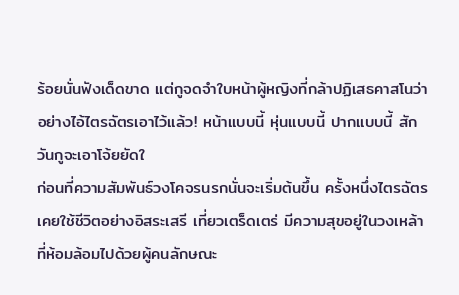ร้อยนั่นฟังเด็ดขาด แต่กูจดจำใบหน้าผู้หญิงที่กล้าปฏิเสธคาสโนว่าอย่างไอ้ไตรฉัตรเอาไว้แล้ว! หน้าแบบนี้ หุ่นแบบนี้ ปากแบบนี้ สักวันกูจะเอาโจ้ยยัดใ
ก่อนที่ความสัมพันธ์วงโคจรนรกนั่นจะเริ่มต้นขึ้น ครั้งหนึ่งไตรฉัตรเคยใช้ชีวิตอย่างอิสระเสรี เที่ยวเตร็ดเตร่ มีความสุขอยู่ในวงเหล้าที่ห้อมล้อมไปด้วยผู้คนลักษณะ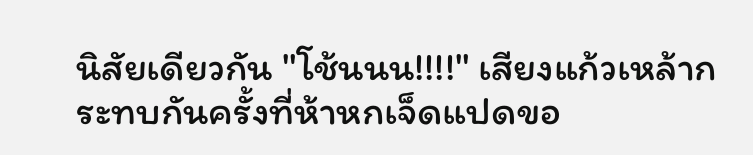นิสัยเดียวกัน "โช้นนน!!!!" เสียงแก้วเหล้ากระทบกันครั้งที่ห้าหกเจ็ดแปดขอ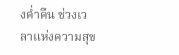งค่ำคืน ช่วงเวลาแห่งความสุข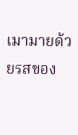เมามายด้วยรสของ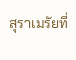สุราเมรัยที่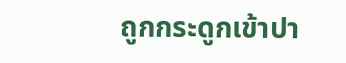ถูกกระดูกเข้าปา